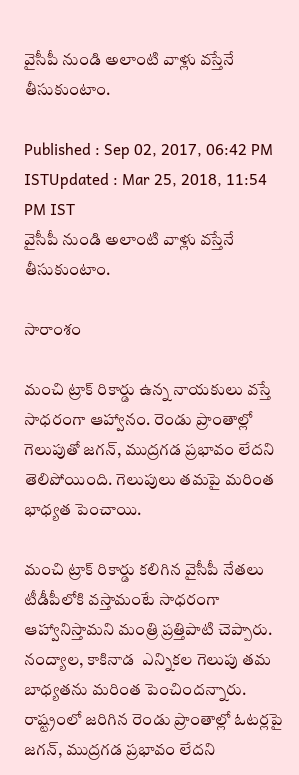వైసీపీ నుండి అలాంటి వాళ్లు వ‌స్తేనే తీసుకుంటాం.

Published : Sep 02, 2017, 06:42 PM ISTUpdated : Mar 25, 2018, 11:54 PM IST
వైసీపీ నుండి అలాంటి వాళ్లు వ‌స్తేనే తీసుకుంటాం.

సారాంశం

మంచి ట్రాక్ రికార్డు ఉన్న నాయకులు వస్తే సాధరంగా ఆహ్వానం. రెండు ప్రాంతాల్లో గెలుపుతో జగన్, ముద్రగడ ప్రభావం లేదని తెలిపోయింది. గెలుపులు తమపై మరింత భాధ్యత పెంచాయి.

మంచి ట్రాక్ రికార్డు కలిగిన వైసీపీ నేతలు టీడీపీలోకి వస్తామంటే సాధరంగా ఆహ్వానిస్తామని మంత్రి ప్రత్తిపాటి చెప్పారు. నంద్యాల, కాకినాడ  ఎన్నిక‌ల‌ గెలుపు త‌మ‌ బాధ్యతను మరింత పెంచిందన్నారు. రాష్ట్రంలో జ‌రిగిన రెండు ప్రాంతాల్లో ఓటర్ల‌పై జగన్, ముద్రగడ ప్రభావం లేదని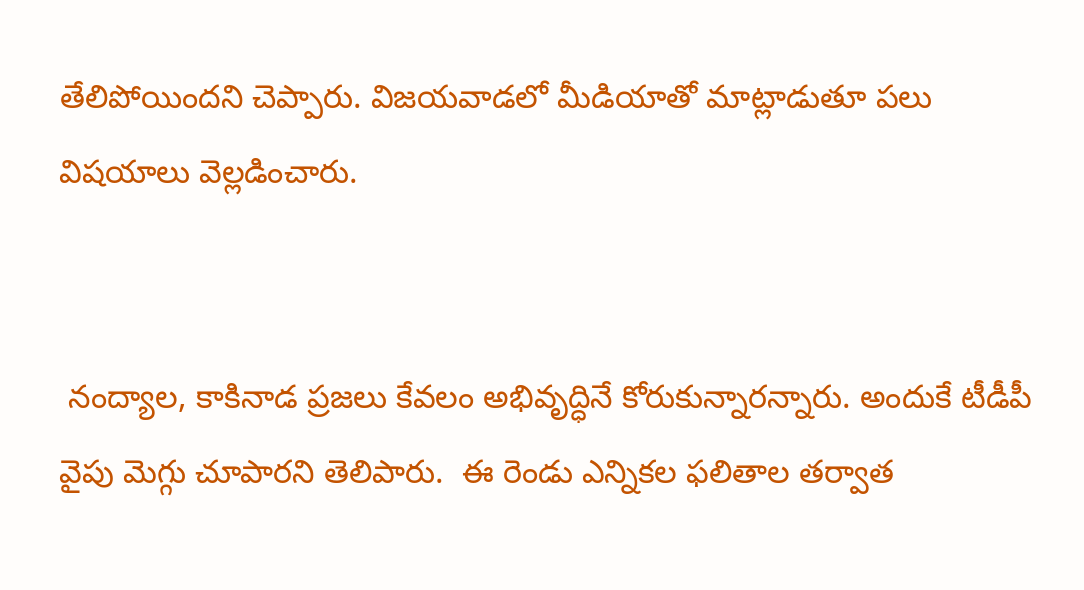తేలిపోయిందని చెప్పారు. విజ‌య‌వాడ‌లో మీడియాతో మాట్లాడుతూ ప‌లు విష‌యాలు వెల్ల‌డించారు.


 నంద్యాల, కాకినాడ ప్రజలు కేవలం అభివృద్ధినే కోరుకున్నారన్నారు. అందుకే టీడీపీ వైపు మెగ్గు చూపార‌ని తెలిపారు.  ఈ రెండు ఎన్నిక‌ల ఫలితాల తర్వాత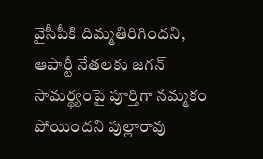వైసీపీకి దిమ్మ‌తిరిగింద‌ని, ఆపార్టీ నేతలకు జగన్ సామర్థ్యంపై పూర్తిగా నమ్మకం పోయిందని పుల్లారావు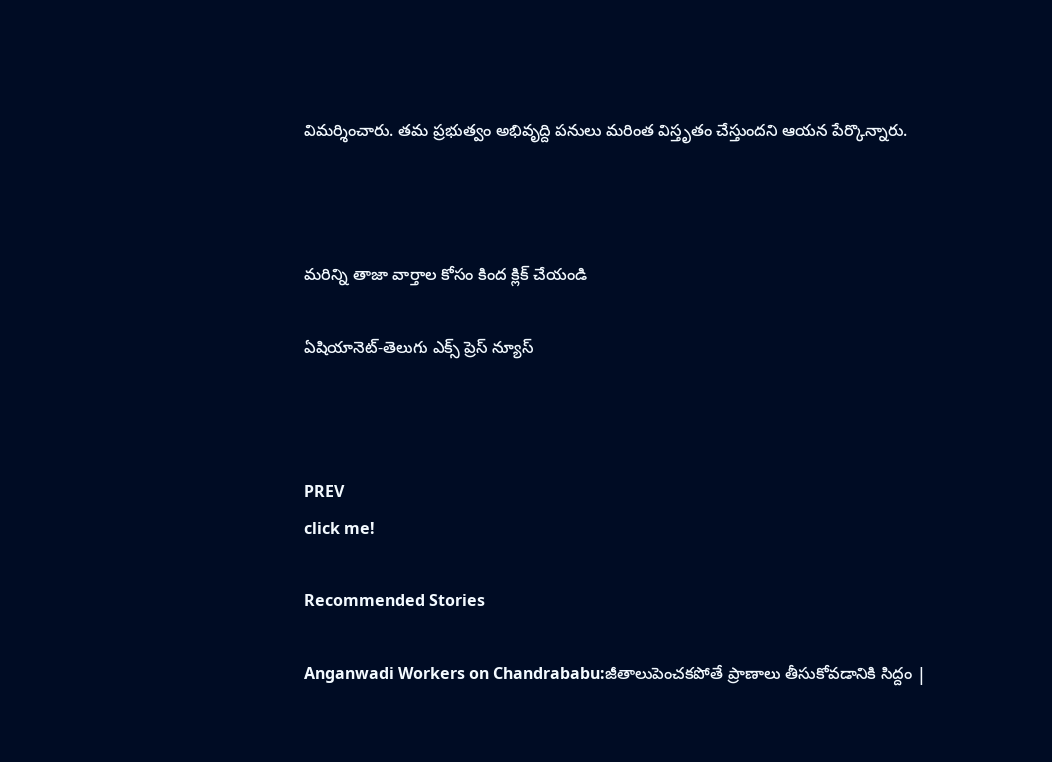విమర్శించారు. త‌మ ప్ర‌భుత్వం అభివృద్ది ప‌నులు మ‌రింత విస్తృతం చేస్తుంద‌ని ఆయ‌న పేర్కొన్నారు.



మరిన్ని తాజా వార్తాల కోసం కింద క్లిక్ చేయండి

ఏషియానెట్-తెలుగు ఎక్స్ ప్రెస్ న్యూస్



PREV
click me!

Recommended Stories

Anganwadi Workers on Chandrababu:జీతాలుపెంచకపోతే ప్రాణాలు తీసుకోవడానికి సిద్దం |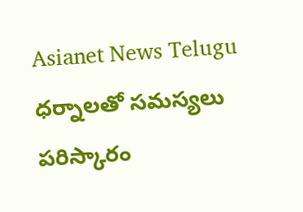Asianet News Telugu
ధర్నాలతో సమస్యలు పరిస్కారం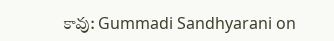కావు: Gummadi Sandhyarani on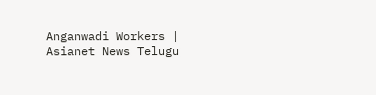Anganwadi Workers | Asianet News Telugu